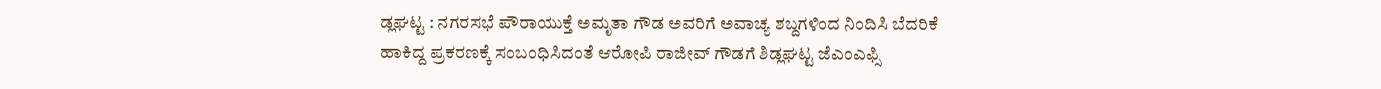ಡ್ಲಘಟ್ಟ : ನಗರಸಭೆ ಪೌರಾಯುಕ್ತೆ ಅಮೃತಾ ಗೌಡ ಅವರಿಗೆ ಅವಾಚ್ಯ ಶಬ್ದಗಳಿಂದ ನಿಂದಿಸಿ ಬೆದರಿಕೆ ಹಾಕಿದ್ದ ಪ್ರಕರಣಕ್ಕೆ ಸಂಬಂಧಿಸಿದಂತೆ ಆರೋಪಿ ರಾಜೀವ್ ಗೌಡಗೆ ಶಿಡ್ಲಘಟ್ಟ ಜೆಎಂಎಫ್ಸಿ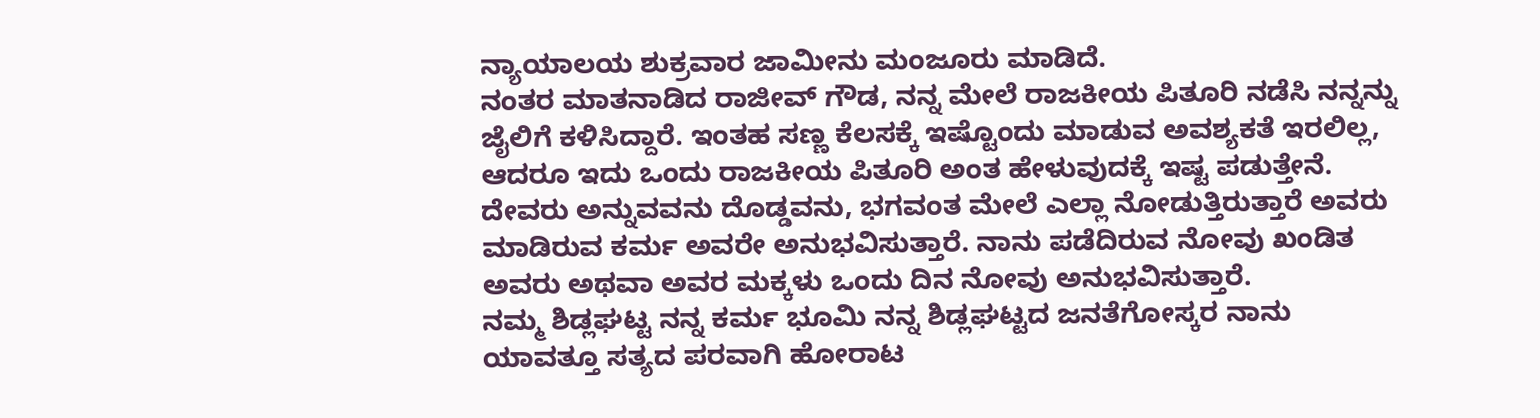ನ್ಯಾಯಾಲಯ ಶುಕ್ರವಾರ ಜಾಮೀನು ಮಂಜೂರು ಮಾಡಿದೆ.
ನಂತರ ಮಾತನಾಡಿದ ರಾಜೀವ್ ಗೌಡ, ನನ್ನ ಮೇಲೆ ರಾಜಕೀಯ ಪಿತೂರಿ ನಡೆಸಿ ನನ್ನನ್ನು ಜೈಲಿಗೆ ಕಳಿಸಿದ್ದಾರೆ. ಇಂತಹ ಸಣ್ಣ ಕೆಲಸಕ್ಕೆ ಇಷ್ಟೊಂದು ಮಾಡುವ ಅವಶ್ಯಕತೆ ಇರಲಿಲ್ಲ, ಆದರೂ ಇದು ಒಂದು ರಾಜಕೀಯ ಪಿತೂರಿ ಅಂತ ಹೇಳುವುದಕ್ಕೆ ಇಷ್ಟ ಪಡುತ್ತೇನೆ.
ದೇವರು ಅನ್ನುವವನು ದೊಡ್ಡವನು, ಭಗವಂತ ಮೇಲೆ ಎಲ್ಲಾ ನೋಡುತ್ತಿರುತ್ತಾರೆ ಅವರು ಮಾಡಿರುವ ಕರ್ಮ ಅವರೇ ಅನುಭವಿಸುತ್ತಾರೆ. ನಾನು ಪಡೆದಿರುವ ನೋವು ಖಂಡಿತ ಅವರು ಅಥವಾ ಅವರ ಮಕ್ಕಳು ಒಂದು ದಿನ ನೋವು ಅನುಭವಿಸುತ್ತಾರೆ.
ನಮ್ಮ ಶಿಡ್ಲಘಟ್ಟ ನನ್ನ ಕರ್ಮ ಭೂಮಿ ನನ್ನ ಶಿಡ್ಲಘಟ್ಟದ ಜನತೆಗೋಸ್ಕರ ನಾನು ಯಾವತ್ತೂ ಸತ್ಯದ ಪರವಾಗಿ ಹೋರಾಟ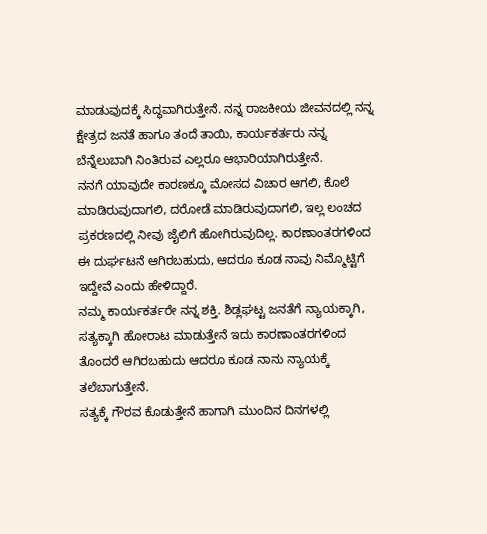ಮಾಡುವುದಕ್ಕೆ ಸಿದ್ಧವಾಗಿರುತ್ತೇನೆ. ನನ್ನ ರಾಜಕೀಯ ಜೀವನದಲ್ಲಿ ನನ್ನ ಕ್ಷೇತ್ರದ ಜನತೆ ಹಾಗೂ ತಂದೆ ತಾಯಿ, ಕಾರ್ಯಕರ್ತರು ನನ್ನ ಬೆನ್ನೆಲುಬಾಗಿ ನಿಂತಿರುವ ಎಲ್ಲರೂ ಆಭಾರಿಯಾಗಿರುತ್ತೇನೆ.
ನನಗೆ ಯಾವುದೇ ಕಾರಣಕ್ಕೂ ಮೋಸದ ವಿಚಾರ ಆಗಲಿ, ಕೊಲೆ ಮಾಡಿರುವುದಾಗಲಿ, ದರೋಡೆ ಮಾಡಿರುವುದಾಗಲಿ, ಇಲ್ಲ ಲಂಚದ ಪ್ರಕರಣದಲ್ಲಿ ನೀವು ಜೈಲಿಗೆ ಹೋಗಿರುವುದಿಲ್ಲ. ಕಾರಣಾಂತರಗಳಿಂದ ಈ ದುರ್ಘಟನೆ ಆಗಿರಬಹುದು, ಆದರೂ ಕೂಡ ನಾವು ನಿಮ್ಮೊಟ್ಟಿಗೆ ಇದ್ದೇವೆ ಎಂದು ಹೇಳಿದ್ದಾರೆ.
ನಮ್ಮ ಕಾರ್ಯಕರ್ತರೇ ನನ್ನ ಶಕ್ತಿ. ಶಿಡ್ಲಘಟ್ಟ ಜನತೆಗೆ ನ್ಯಾಯಕ್ಕಾಗಿ, ಸತ್ಯಕ್ಕಾಗಿ ಹೋರಾಟ ಮಾಡುತ್ತೇನೆ ಇದು ಕಾರಣಾಂತರಗಳಿಂದ ತೊಂದರೆ ಆಗಿರಬಹುದು ಆದರೂ ಕೂಡ ನಾನು ನ್ಯಾಯಕ್ಕೆ ತಲೆಬಾಗುತ್ತೇನೆ.
ಸತ್ಯಕ್ಕೆ ಗೌರವ ಕೊಡುತ್ತೇನೆ ಹಾಗಾಗಿ ಮುಂದಿನ ದಿನಗಳಲ್ಲಿ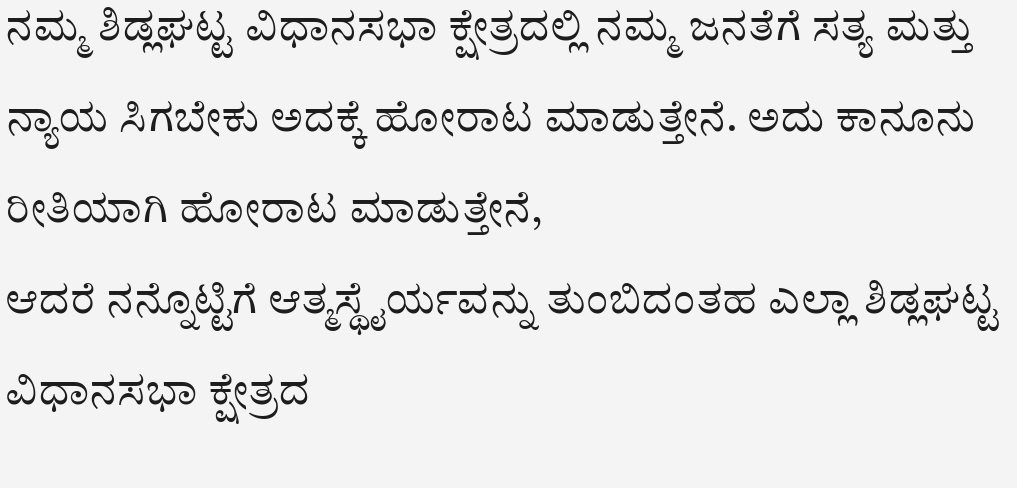ನಮ್ಮ ಶಿಡ್ಲಘಟ್ಟ ವಿಧಾನಸಭಾ ಕ್ಷೇತ್ರದಲ್ಲಿ ನಮ್ಮ ಜನತೆಗೆ ಸತ್ಯ ಮತ್ತು ನ್ಯಾಯ ಸಿಗಬೇಕು ಅದಕ್ಕೆ ಹೋರಾಟ ಮಾಡುತ್ತೇನೆ. ಅದು ಕಾನೂನು ರೀತಿಯಾಗಿ ಹೋರಾಟ ಮಾಡುತ್ತೇನೆ,
ಆದರೆ ನನ್ನೊಟ್ಟಿಗೆ ಆತ್ಮಸ್ಥೈರ್ಯವನ್ನು ತುಂಬಿದಂತಹ ಎಲ್ಲಾ ಶಿಡ್ಲಘಟ್ಟ ವಿಧಾನಸಭಾ ಕ್ಷೇತ್ರದ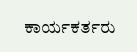ಕಾರ್ಯಕರ್ತರು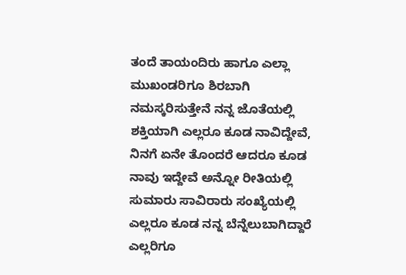ತಂದೆ ತಾಯಂದಿರು ಹಾಗೂ ಎಲ್ಲಾ ಮುಖಂಡರಿಗೂ ಶಿರಬಾಗಿ ನಮಸ್ಕರಿಸುತ್ತೇನೆ ನನ್ನ ಜೊತೆಯಲ್ಲಿ ಶಕ್ತಿಯಾಗಿ ಎಲ್ಲರೂ ಕೂಡ ನಾವಿದ್ದೇವೆ,
ನಿನಗೆ ಏನೇ ತೊಂದರೆ ಆದರೂ ಕೂಡ ನಾವು ಇದ್ದೇವೆ ಅನ್ನೋ ರೀತಿಯಲ್ಲಿ ಸುಮಾರು ಸಾವಿರಾರು ಸಂಖ್ಯೆಯಲ್ಲಿ ಎಲ್ಲರೂ ಕೂಡ ನನ್ನ ಬೆನ್ನೆಲುಬಾಗಿದ್ದಾರೆ ಎಲ್ಲರಿಗೂ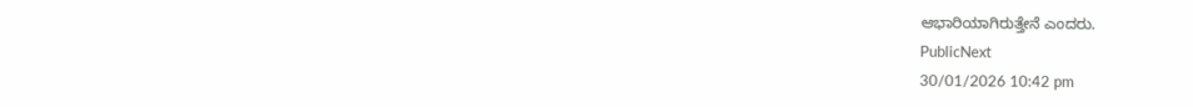ಆಭಾರಿಯಾಗಿರುತ್ತೇನೆ ಎಂದರು.
PublicNext
30/01/2026 10:42 pm